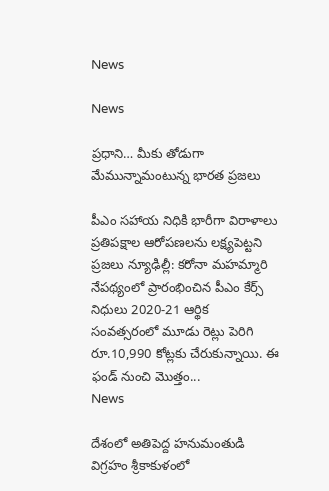News

News

ప్రధాని… మీకు తోడుగా మేమున్నామంటున్న భారత ప్రజలు

పీఎం సహాయ నిధికి భారీగా విరాళాలు ప్రతిపక్షాల ఆరోపణలను లక్ష్యపెట్టని ప్రజలు న్యూఢిల్లీ: కరోనా మహమ్మారి నేపథ్యంలో ప్రారంభించిన పీఎం కేర్స్ నిధులు 2020-21 ఆర్థిక సంవత్సరంలో మూడు రెట్లు పెరిగి రూ.10,990 కోట్లకు చేరుకున్నాయి. ఈ ఫండ్ నుంచి మొత్తం...
News

దేశంలో అతిపెద్ద హనుమంతుడి విగ్రహం శ్రీకాకుళంలో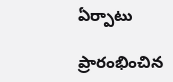ఏర్పాటు

ప్రారంభించిన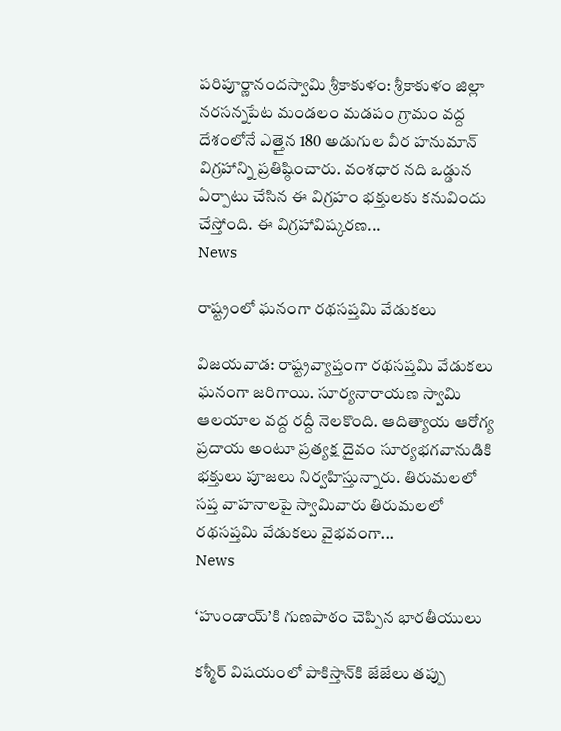పరిపూర్ణానందస్వామి శ్రీ‌కాకుళం: శ్రీకాకుళం జిల్లా నరసన్నపేట మండలం మడపం గ్రామం వద్ద దేశంలోనే ఎత్తైన 180 అడుగుల వీర హనుమాన్ విగ్రహాన్ని ప్రతిష్ఠించారు. వంశధార నది ఒడ్డున ఏర్పాటు చేసిన ఈ విగ్రహం భక్తులకు కనువిందు చేస్తోంది. ఈ విగ్రహావిష్కరణ...
News

రాష్ట్రంలో ఘనంగా రథసప్తమి వేడుకలు

విజ‌య‌వాడ‌: రాష్ట్రవ్యాప్తంగా రథసప్తమి వేడుకలు ఘనంగా జ‌రిగాయి. సూర్యనారాయణ స్వామి ఆలయాల వద్ద రద్దీ నెలకొంది. ఆదిత్యాయ ఆరోగ్య ప్రదాయ అంటూ ప్రత్యక్ష దైవం సూర్యభగవానుడికి భక్తులు పూజలు నిర్వహిస్తున్నారు. తిరుమలలో సప్త వాహనాలపై స్వామివారు తిరుమలలో రథసప్తమి వేడుకలు వైభవంగా...
News

‘హుండాయ్‌’కి గుణ‌పాఠం చెప్పిన భారతీయులు

క‌శ్మీర్ విషయంలో పాకిస్తాన్‌కి జేజేలు తప్పు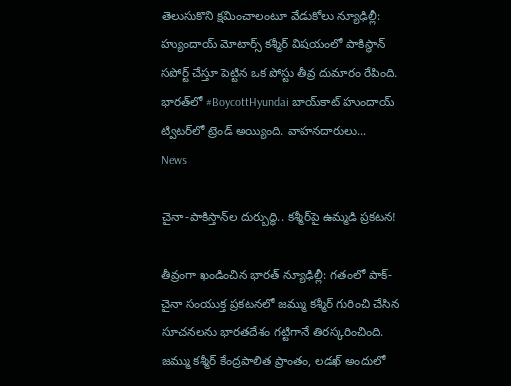తెలుసుకొని క్షమించాలంటూ వేడుకోలు న్యూఢిల్లీ: హ్యుందాయ్ మోటార్స్ కశ్మీర్ విషయంలో పాకిస్థాన్ సపోర్ట్ చేస్తూ పెట్టిన ఒక పోస్టు తీవ్ర దుమారం రేపింది. భారత్‌లో #BoycottHyundai బాయ్‌కాట్‌ హుందాయ్‌ ట్విటర్‌లో ట్రెండ్‌ అయ్యింది. వాహనదారులు...
News

చైనా-పాకిస్తాన్‌ల‌ దుర్బుద్ధి.. క‌శ్మీర్‌పై ఉమ్మ‌డి ప్ర‌క‌ట‌న‌!

తీవ్రంగా ఖండించిన భారత్ న్యూఢిల్లీ: గతంలో పాక్‌- చైనా సంయుక్త ప్రకటనలో జమ్ము కశ్మీర్ గురించి చేసిన సూచనలను భారతదేశం గట్టిగానే తిరస్కరించింది. జమ్ము కశ్మీర్‌ కేంద్రపాలిత ప్రాంతం, లడఖ్ అందులో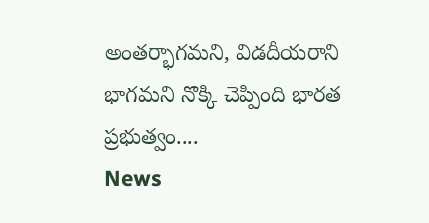అంతర్భాగమని, విడదీయరాని భాగమని నొక్కి చెప్పింది భారత ప్రభుత్వం....
News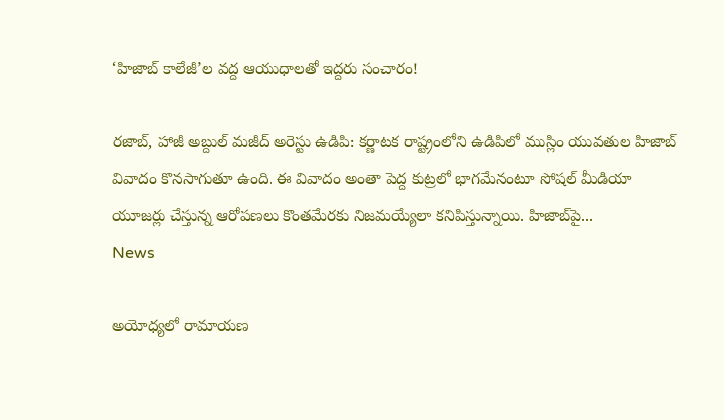‘హిజాబ్ కాలేజీ’ల వ‌ద్ద‌ ఆయుధాల‌తో ఇద్ద‌రు సంచారం!

ర‌జాబ్‌, హాజీ అబ్దుల్ మ‌జీద్ అరెస్టు ఉడిపి: క‌ర్ణాట‌క‌ రాష్ట్రంలోని ఉడిపిలో ముస్లిం యువతుల హిజాబ్ వివాదం కొనసాగుతూ ఉంది. ఈ వివాదం అంతా పెద్ద కుట్రలో భాగమేనంటూ సోషల్ మీడియా యూజర్లు చేస్తున్న ఆరోపణలు కొంతమేరకు నిజమయ్యేలా కనిపిస్తున్నాయి. హిజాబ్‌పై...
News

అయోధ్యలో రామాయణ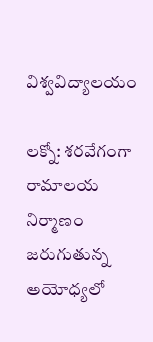విశ్వవిద్యాలయం

ల‌క్నో: శ‌ర‌వేగంగా రామాలయ నిర్మాణం జరుగుతున్న అయోధ్యలో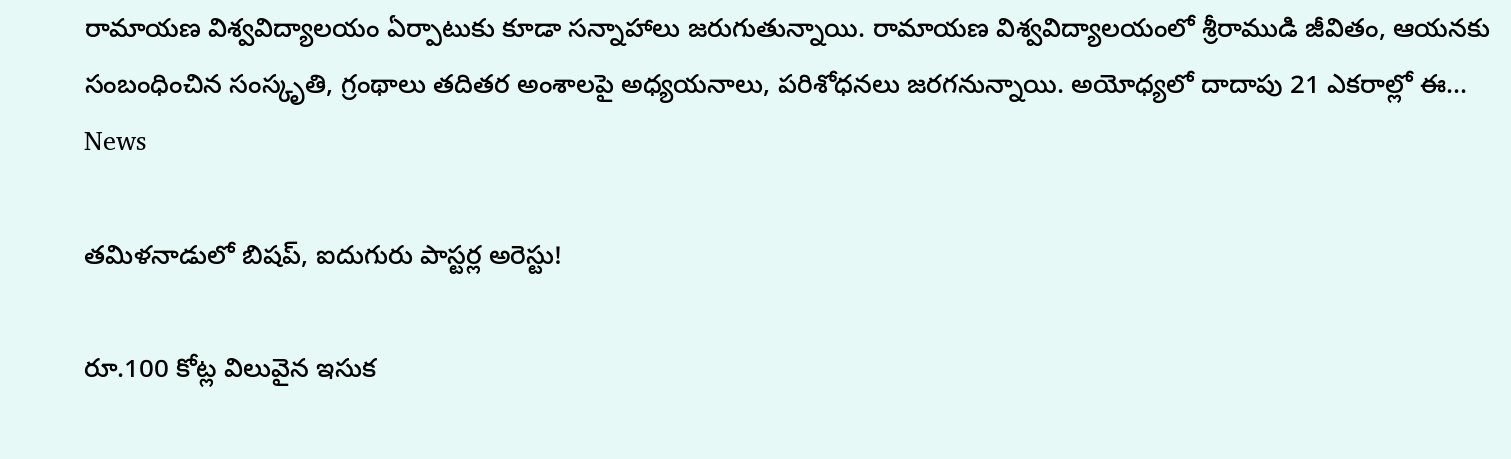రామాయణ విశ్వవిద్యాలయం ఏర్పాటుకు కూడా సన్నాహాలు జరుగుతున్నాయి. రామాయణ విశ్వవిద్యాలయంలో శ్రీరాముడి జీవితం, ఆయనకు సంబంధించిన సంస్కృతి, గ్రంథాలు తదితర అంశాలపై అధ్యయనాలు, పరిశోధనలు జరగనున్నాయి. అయోధ్యలో దాదాపు 21 ఎకరాల్లో ఈ...
News

త‌మిళ‌నాడులో బిష‌ప్‌, ఐదుగురు పాస్ట‌ర్ల అరెస్టు!

రూ.100 కోట్ల విలువైన ఇసుక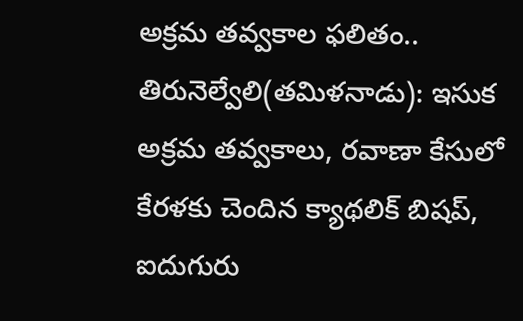అక్ర‌మ త‌వ్వ‌కాల ఫ‌లితం.. తిరునెల్వేలి(తమిళనాడు): ఇసుక అక్రమ త‌వ్వ‌కాలు, రవాణా కేసులో కేరళకు చెందిన క్యాథలిక్ బిషప్, ఐదుగురు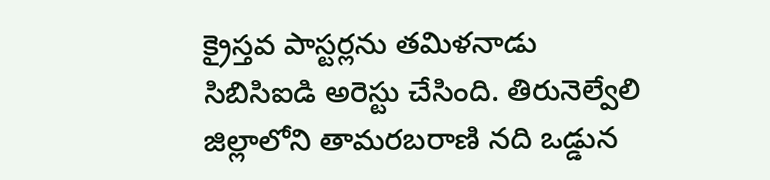క్రైస్తవ పాస్టర్లను తమిళనాడు సిబిసిఐడి అరెస్టు చేసింది. తిరునెల్వేలి జిల్లాలోని తామరబరాణి నది ఒడ్డున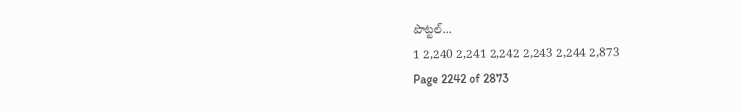పొట్టల్...
1 2,240 2,241 2,242 2,243 2,244 2,873
Page 2242 of 2873